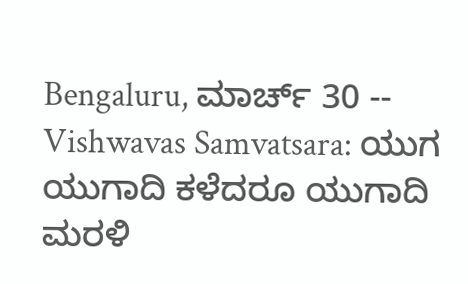Bengaluru, ಮಾರ್ಚ್ 30 -- Vishwavas Samvatsara: ಯುಗ ಯುಗಾದಿ ಕಳೆದರೂ ಯುಗಾದಿ ಮರಳಿ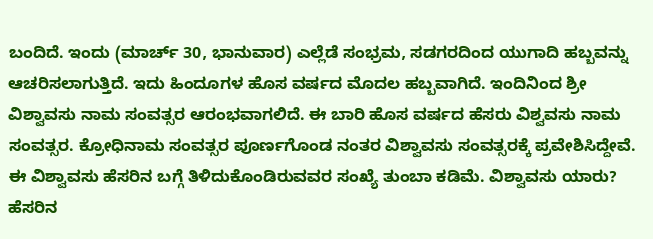ಬಂದಿದೆ. ಇಂದು (ಮಾರ್ಚ್ 30, ಭಾನುವಾರ) ಎಲ್ಲೆಡೆ ಸಂಭ್ರಮ, ಸಡಗರದಿಂದ ಯುಗಾದಿ ಹಬ್ಬವನ್ನು ಆಚರಿಸಲಾಗುತ್ತಿದೆ. ಇದು ಹಿಂದೂಗಳ ಹೊಸ ವರ್ಷದ ಮೊದಲ ಹಬ್ಬವಾಗಿದೆ. ಇಂದಿನಿಂದ ಶ್ರೀ ವಿಶ್ವಾವಸು ನಾಮ ಸಂವತ್ಸರ ಆರಂಭವಾಗಲಿದೆ. ಈ ಬಾರಿ ಹೊಸ ವರ್ಷದ ಹೆಸರು ವಿಶ್ವವಸು ನಾಮ ಸಂವತ್ಸರ. ಕ್ರೋಧಿನಾಮ ಸಂವತ್ಸರ ಪೂರ್ಣಗೊಂಡ ನಂತರ ವಿಶ್ವಾವಸು ಸಂವತ್ಸರಕ್ಕೆ ಪ್ರವೇಶಿಸಿದ್ದೇವೆ. ಈ ವಿಶ್ವಾವಸು ಹೆಸರಿನ ಬಗ್ಗೆ ತಿಳಿದುಕೊಂಡಿರುವವರ ಸಂಖ್ಯೆ ತುಂಬಾ ಕಡಿಮೆ. ವಿಶ್ವಾವಸು ಯಾರು? ಹೆಸರಿನ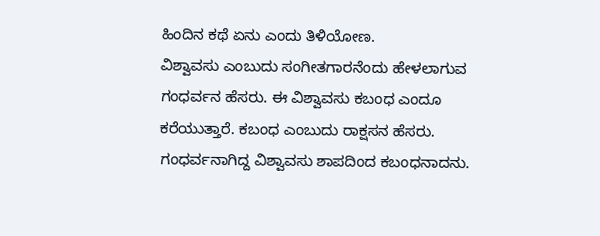ಹಿಂದಿನ ಕಥೆ ಏನು ಎಂದು ತಿಳಿಯೋಣ.
ವಿಶ್ವಾವಸು ಎಂಬುದು ಸಂಗೀತಗಾರನೆಂದು ಹೇಳಲಾಗುವ ಗಂಧರ್ವನ ಹೆಸರು. ಈ ವಿಶ್ವಾವಸು ಕಬಂಧ ಎಂದೂ ಕರೆಯುತ್ತಾರೆ. ಕಬಂಧ ಎಂಬುದು ರಾಕ್ಷಸನ ಹೆಸರು. ಗಂಧರ್ವನಾಗಿದ್ದ ವಿಶ್ವಾವಸು ಶಾಪದಿಂದ ಕಬಂಧನಾದನು.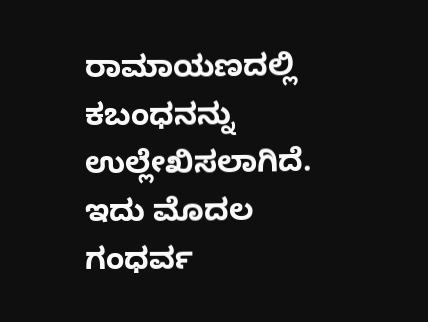ರಾಮಾಯಣದಲ್ಲಿ ಕಬಂಧನನ್ನು ಉಲ್ಲೇಖಿಸಲಾಗಿದೆ.
ಇದು ಮೊದಲ ಗಂಧರ್ವ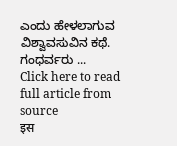ಎಂದು ಹೇಳಲಾಗುವ ವಿಶ್ವಾವಸುವಿನ ಕಥೆ. ಗಂಧರ್ವರು ...
Click here to read full article from source
इस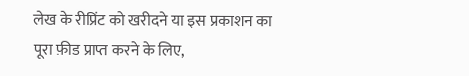लेख के रीप्रिंट को खरीदने या इस प्रकाशन का पूरा फ़ीड प्राप्त करने के लिए,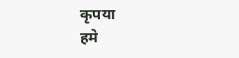कृपया
हमे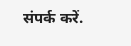संपर्क करें.